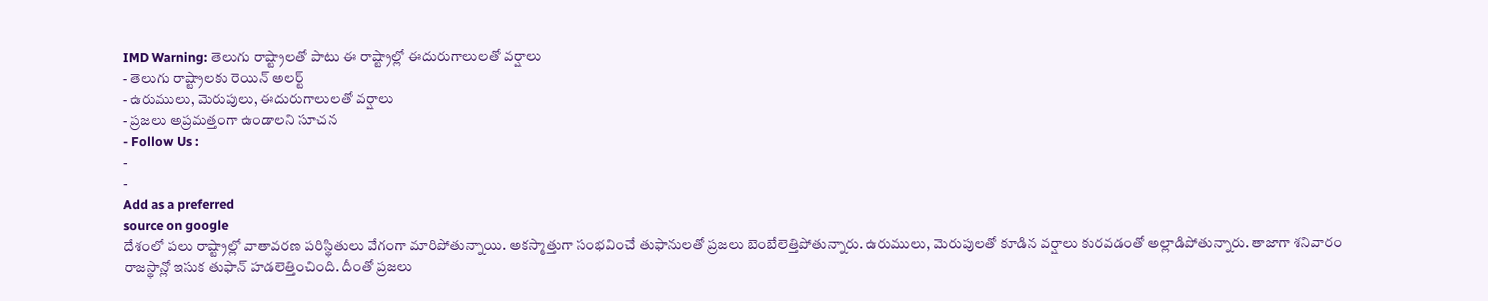IMD Warning: తెలుగు రాష్ట్రాలతో పాటు ఈ రాష్ట్రాల్లో ఈదురుగాలులతో వర్షాలు
- తెలుగు రాష్ట్రాలకు రెయిన్ అలర్ట్
- ఉరుములు, మెరుపులు, ఈదురుగాలులతో వర్షాలు
- ప్రజలు అప్రమత్తంగా ఉండాలని సూచన
- Follow Us :
-
-
Add as a preferred
source on google
దేశంలో పలు రాష్ట్రాల్లో వాతావరణ పరిస్థితులు వేగంగా మారిపోతున్నాయి. అకస్మాత్తుగా సంభవించే తుఫానులతో ప్రజలు బెంబేలెత్తిపోతున్నారు. ఉరుములు, మెరుపులతో కూడిన వర్షాలు కురవడంతో అల్లాడిపోతున్నారు. తాజాగా శనివారం రాజస్థాన్లో ఇసుక తుఫాన్ హడలెత్తించింది. దీంతో ప్రజలు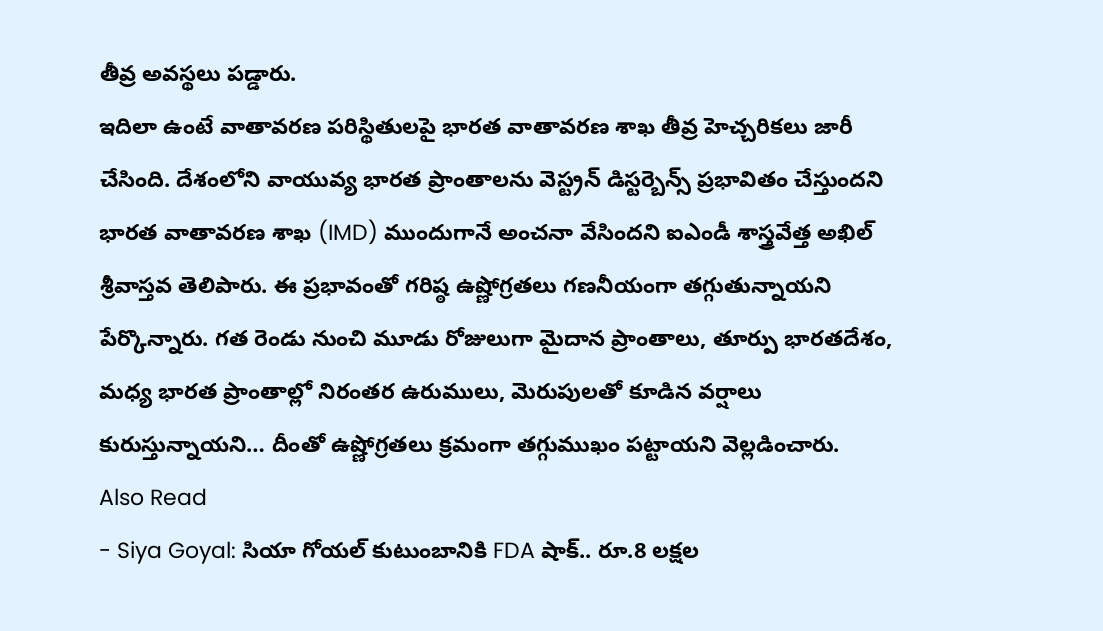తీవ్ర అవస్థలు పడ్డారు.
ఇదిలా ఉంటే వాతావరణ పరిస్థితులపై భారత వాతావరణ శాఖ తీవ్ర హెచ్చరికలు జారీ చేసింది. దేశంలోని వాయువ్య భారత ప్రాంతాలను వెస్ట్రన్ డిస్టర్బెన్స్ ప్రభావితం చేస్తుందని భారత వాతావరణ శాఖ (IMD) ముందుగానే అంచనా వేసిందని ఐఎండీ శాస్త్రవేత్త అఖిల్ శ్రీవాస్తవ తెలిపారు. ఈ ప్రభావంతో గరిష్ఠ ఉష్ణోగ్రతలు గణనీయంగా తగ్గుతున్నాయని పేర్కొన్నారు. గత రెండు నుంచి మూడు రోజులుగా మైదాన ప్రాంతాలు, తూర్పు భారతదేశం, మధ్య భారత ప్రాంతాల్లో నిరంతర ఉరుములు, మెరుపులతో కూడిన వర్షాలు కురుస్తున్నాయని… దీంతో ఉష్ణోగ్రతలు క్రమంగా తగ్గుముఖం పట్టాయని వెల్లడించారు.
Also Read
- Siya Goyal: సియా గోయల్ కుటుంబానికి FDA షాక్.. రూ.8 లక్షల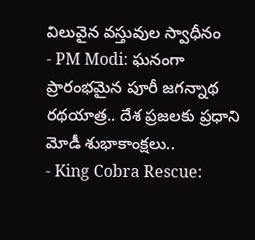విలువైన వస్తువుల స్వాధీనం
- PM Modi: ఘనంగా ప్రారంభమైన పూరీ జగన్నాథ రథయాత్ర.. దేశ ప్రజలకు ప్రధాని మోడీ శుభాకాంక్షలు..
- King Cobra Rescue: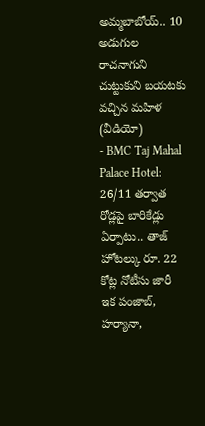అమ్మబాబోయ్.. 10 అడుగుల రాచనాగుని చుట్టుకుని బయటకు వచ్చిన మహిళ (వీడియో)
- BMC Taj Mahal Palace Hotel: 26/11 తర్వాత రోడ్లపై బారికేడ్లు ఏర్పాటు.. తాజ్ హోటల్కు రూ. 22 కోట్ల నోటీసు జారీ
ఇక పంజాబ్, హర్యానా,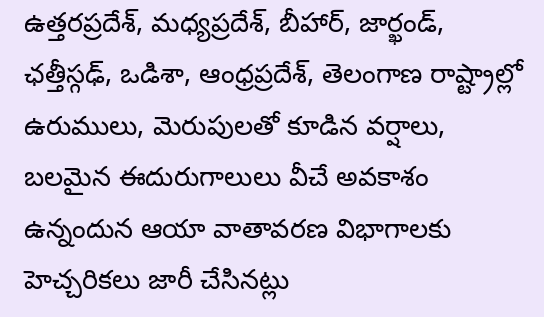ఉత్తరప్రదేశ్, మధ్యప్రదేశ్, బీహార్, జార్ఖండ్, ఛత్తీస్గఢ్, ఒడిశా, ఆంధ్రప్రదేశ్, తెలంగాణ రాష్ట్రాల్లో ఉరుములు, మెరుపులతో కూడిన వర్షాలు, బలమైన ఈదురుగాలులు వీచే అవకాశం ఉన్నందున ఆయా వాతావరణ విభాగాలకు హెచ్చరికలు జారీ చేసినట్లు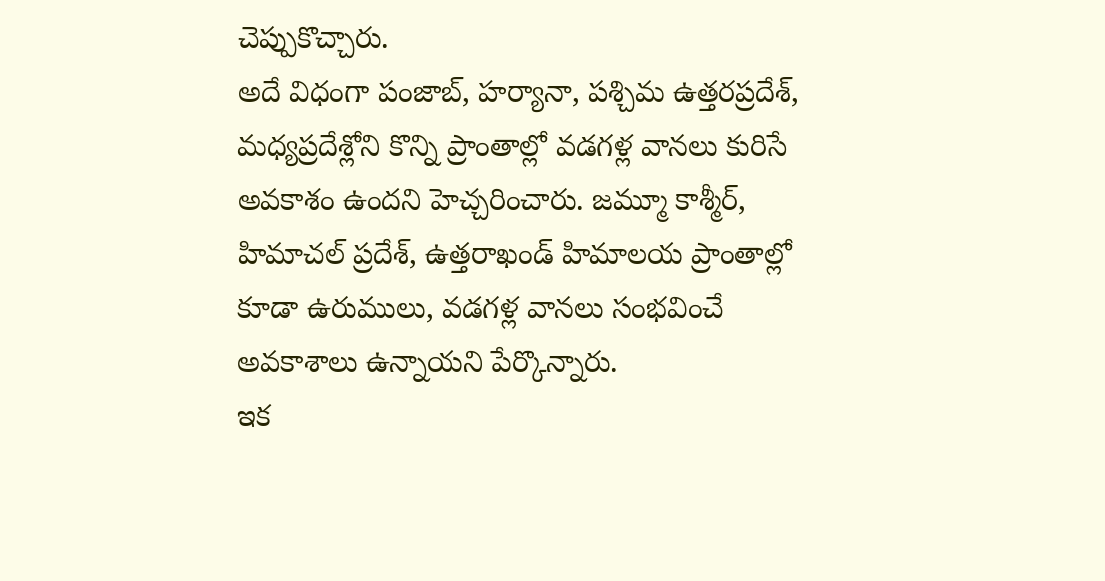చెప్పుకొచ్చారు.
అదే విధంగా పంజాబ్, హర్యానా, పశ్చిమ ఉత్తరప్రదేశ్, మధ్యప్రదేశ్లోని కొన్ని ప్రాంతాల్లో వడగళ్ల వానలు కురిసే అవకాశం ఉందని హెచ్చరించారు. జమ్మూ కాశ్మీర్, హిమాచల్ ప్రదేశ్, ఉత్తరాఖండ్ హిమాలయ ప్రాంతాల్లో కూడా ఉరుములు, వడగళ్ల వానలు సంభవించే అవకాశాలు ఉన్నాయని పేర్కొన్నారు.
ఇక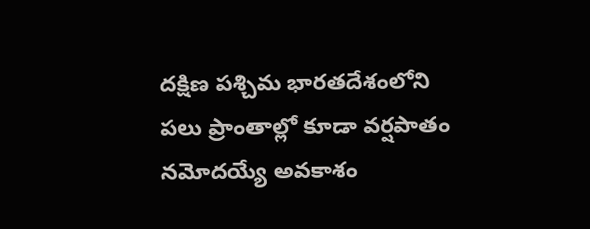దక్షిణ పశ్చిమ భారతదేశంలోని పలు ప్రాంతాల్లో కూడా వర్షపాతం నమోదయ్యే అవకాశం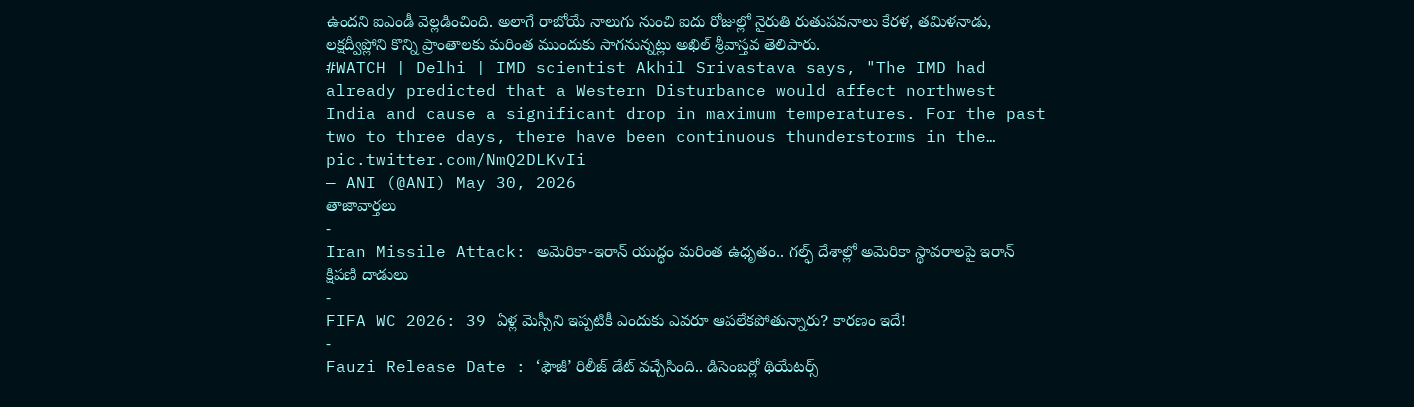ఉందని ఐఎండీ వెల్లడించింది. అలాగే రాబోయే నాలుగు నుంచి ఐదు రోజుల్లో నైరుతి రుతుపవనాలు కేరళ, తమిళనాడు, లక్షద్వీప్లోని కొన్ని ప్రాంతాలకు మరింత ముందుకు సాగనున్నట్లు అఖిల్ శ్రీవాస్తవ తెలిపారు.
#WATCH | Delhi | IMD scientist Akhil Srivastava says, "The IMD had already predicted that a Western Disturbance would affect northwest India and cause a significant drop in maximum temperatures. For the past two to three days, there have been continuous thunderstorms in the… pic.twitter.com/NmQ2DLKvIi
— ANI (@ANI) May 30, 2026
తాజావార్తలు
-
Iran Missile Attack: అమెరికా-ఇరాన్ యుద్ధం మరింత ఉధృతం.. గల్ఫ్ దేశాల్లో అమెరికా స్థావరాలపై ఇరాన్ క్షిపణి దాడులు
-
FIFA WC 2026: 39 ఏళ్ల మెస్సీని ఇప్పటికీ ఎందుకు ఎవరూ ఆపలేకపోతున్నారు? కారణం ఇదే!
-
Fauzi Release Date : ‘ఫౌజీ’ రిలీజ్ డేట్ వచ్చేసింది.. డిసెంబర్లో థియేటర్స్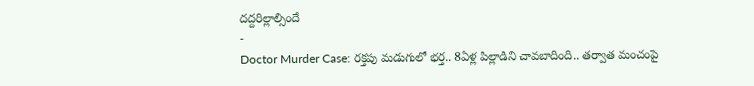దద్దరిల్లాల్సిందే
-
Doctor Murder Case: రక్తపు మడుగులో భర్త.. 8ఏళ్ల పిల్లాడిని చావబాదింది.. తర్వాత మంచంపై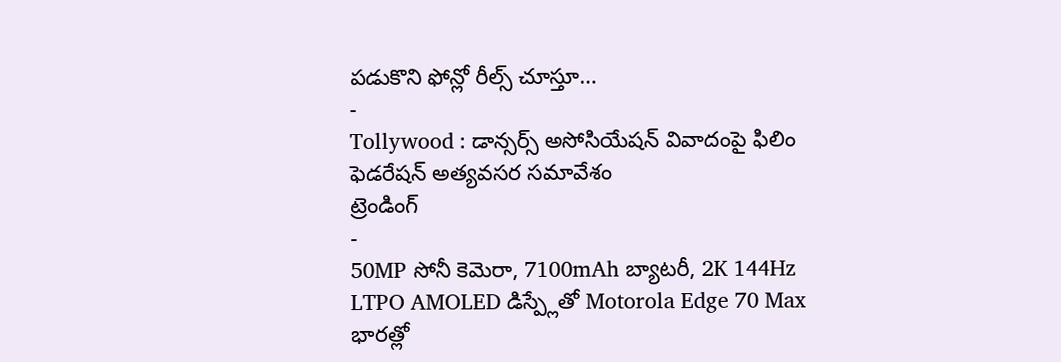పడుకొని ఫోన్లో రీల్స్ చూస్తూ…
-
Tollywood : డాన్సర్స్ అసోసియేషన్ వివాదంపై ఫిలిం ఫెడరేషన్ అత్యవసర సమావేశం
ట్రెండింగ్
-
50MP సోనీ కెమెరా, 7100mAh బ్యాటరీ, 2K 144Hz LTPO AMOLED డిస్ప్లేతో Motorola Edge 70 Max భారత్లో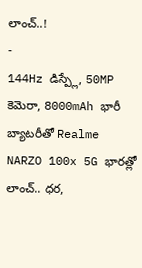లాంచ్..!
-
144Hz డిస్ప్లే, 50MP కెమెరా, 8000mAh భారీ బ్యాటరీతో Realme NARZO 100x 5G భారత్లో లాంచ్.. ధర,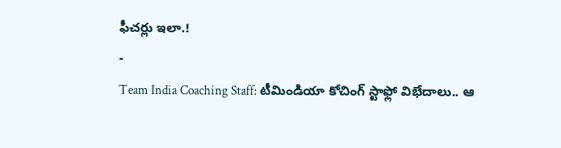ఫీచర్లు ఇలా.!
-
Team India Coaching Staff: టీమిండియా కోచింగ్ స్టాఫ్లో విభేదాలు.. ఆ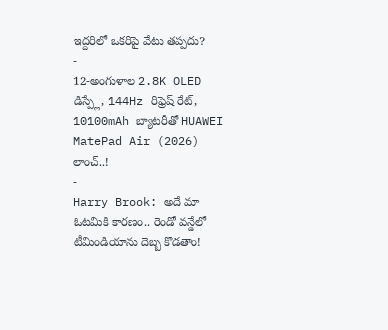ఇద్దరిలో ఒకరిపై వేటు తప్పదు?
-
12-అంగుళాల 2.8K OLED డిస్ప్లే, 144Hz రిఫ్రెష్ రేట్, 10100mAh బ్యాటరీతో HUAWEI MatePad Air (2026) లాంచ్..!
-
Harry Brook: అదే మా ఓటమికి కారణం.. రెండో వన్డేలో టీమిండియాను దెబ్బ కొడతాం!